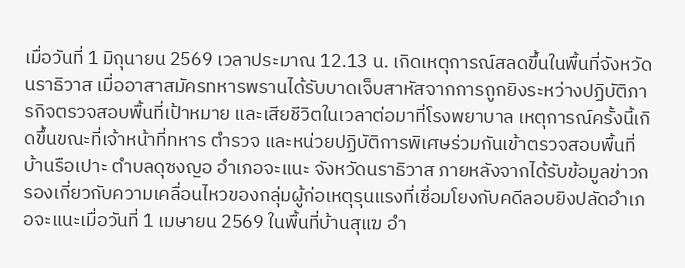เมื่อวันที่ 1 มิถุนายน 2569 เวลาประมาณ 12.13 น. เกิดเหตุการณ์สลดขึ้นในพื้นที่จังหวัดนราธิวาส เมื่ออาสาสมัครทหารพรานได้รับบาดเจ็บสาหัสจากการถูกยิงระหว่างปฏิบัติภารกิจตรวจสอบพื้นที่เป้าหมาย และเสียชีวิตในเวลาต่อมาที่โรงพยาบาล เหตุการณ์ครั้งนี้เกิดขึ้นขณะที่เจ้าหน้าที่ทหาร ตำรวจ และหน่วยปฏิบัติการพิเศษร่วมกันเข้าตรวจสอบพื้นที่บ้านรือเปาะ ตำบลดุซงญอ อำเภอจะแนะ จังหวัดนราธิวาส ภายหลังจากได้รับข้อมูลข่าวกรองเกี่ยวกับความเคลื่อนไหวของกลุ่มผู้ก่อเหตุรุนแรงที่เชื่อมโยงกับคดีลอบยิงปลัดอำเภอจะแนะเมื่อวันที่ 1 เมษายน 2569 ในพื้นที่บ้านสุแฆ อำ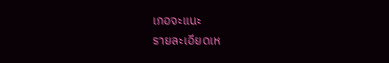เภอจะแนะ
รายละเอียดเห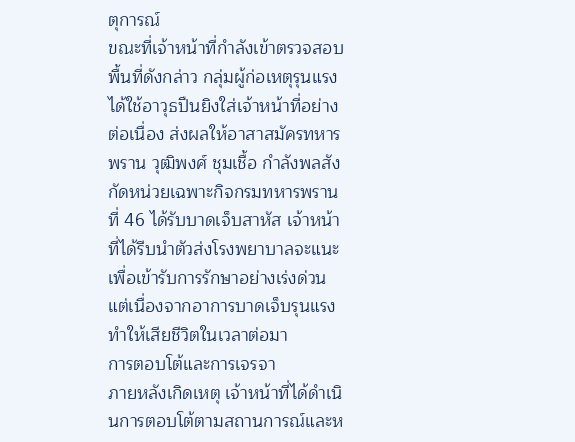ตุการณ์
ขณะที่เจ้าหน้าที่กำลังเข้าตรวจสอบพื้นที่ดังกล่าว กลุ่มผู้ก่อเหตุรุนแรงได้ใช้อาวุธปืนยิงใส่เจ้าหน้าที่อย่างต่อเนื่อง ส่งผลให้อาสาสมัครทหารพราน วุฒิพงศ์ ชุมเชื้อ กำลังพลสังกัดหน่วยเฉพาะกิจกรมทหารพรานที่ 46 ได้รับบาดเจ็บสาหัส เจ้าหน้าที่ได้รีบนำตัวส่งโรงพยาบาลจะแนะเพื่อเข้ารับการรักษาอย่างเร่งด่วน แต่เนื่องจากอาการบาดเจ็บรุนแรง ทำให้เสียชีวิตในเวลาต่อมา
การตอบโต้และการเจรจา
ภายหลังเกิดเหตุ เจ้าหน้าที่ได้ดำเนินการตอบโต้ตามสถานการณ์และห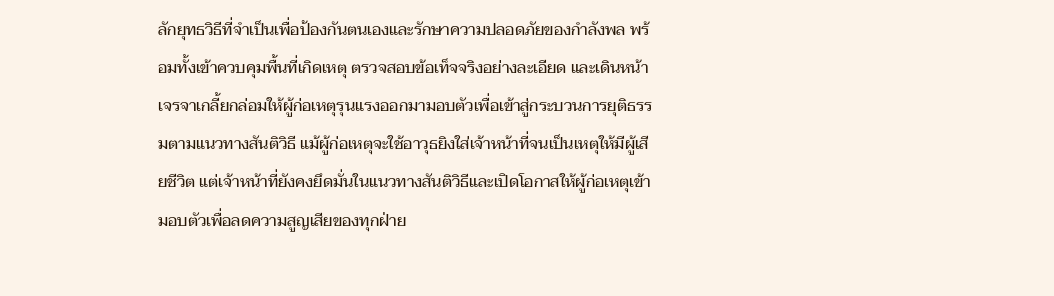ลักยุทธวิธีที่จำเป็นเพื่อป้องกันตนเองและรักษาความปลอดภัยของกำลังพล พร้อมทั้งเข้าควบคุมพื้นที่เกิดเหตุ ตรวจสอบข้อเท็จจริงอย่างละเอียด และเดินหน้าเจรจาเกลี้ยกล่อมให้ผู้ก่อเหตุรุนแรงออกมามอบตัวเพื่อเข้าสู่กระบวนการยุติธรรมตามแนวทางสันติวิธี แม้ผู้ก่อเหตุจะใช้อาวุธยิงใส่เจ้าหน้าที่จนเป็นเหตุให้มีผู้เสียชีวิต แต่เจ้าหน้าที่ยังคงยึดมั่นในแนวทางสันติวิธีและเปิดโอกาสให้ผู้ก่อเหตุเข้ามอบตัวเพื่อลดความสูญเสียของทุกฝ่าย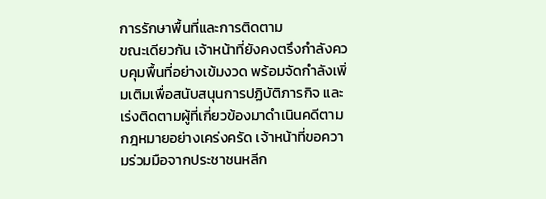การรักษาพื้นที่และการติดตาม
ขณะเดียวกัน เจ้าหน้าที่ยังคงตรึงกำลังควบคุมพื้นที่อย่างเข้มงวด พร้อมจัดกำลังเพิ่มเติมเพื่อสนับสนุนการปฏิบัติภารกิจ และเร่งติดตามผู้ที่เกี่ยวข้องมาดำเนินคดีตามกฎหมายอย่างเคร่งครัด เจ้าหน้าที่ขอความร่วมมือจากประชาชนหลีก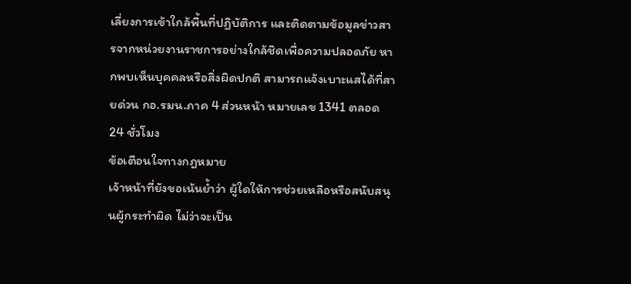เลี่ยงการเข้าใกล้พื้นที่ปฏิบัติการ และติดตามข้อมูลข่าวสารจากหน่วยงานราชการอย่างใกล้ชิดเพื่อความปลอดภัย หากพบเห็นบุคคลหรือสิ่งผิดปกติ สามารถแจ้งเบาะแสได้ที่สายด่วน กอ.รมน.ภาค 4 ส่วนหน้า หมายเลข 1341 ตลอด 24 ชั่วโมง
ข้อเตือนใจทางกฎหมาย
เจ้าหน้าที่ยังขอเน้นย้ำว่า ผู้ใดให้การช่วยเหลือหรือสนับสนุนผู้กระทำผิด ไม่ว่าจะเป็น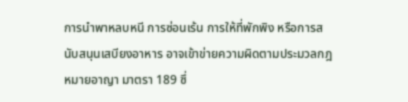การนำพาหลบหนี การซ่อนเร้น การให้ที่พักพิง หรือการสนับสนุนเสบียงอาหาร อาจเข้าข่ายความผิดตามประมวลกฎหมายอาญา มาตรา 189 ซึ่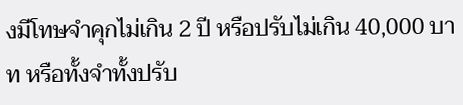งมีโทษจำคุกไม่เกิน 2 ปี หรือปรับไม่เกิน 40,000 บาท หรือทั้งจำทั้งปรับ